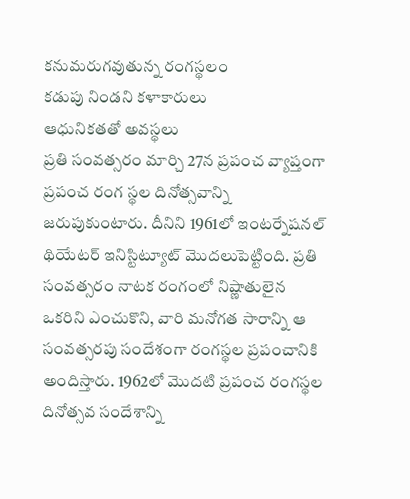కనుమరుగవుతున్న రంగస్థలం
కడుపు నిండని కళాకారులు
ఆధునికతతో అవస్థలు
ప్రతి సంవత్సరం మార్చి 27న ప్రపంచ వ్యాప్తంగా ప్రపంచ రంగ స్థల దినోత్సవాన్ని జరుపుకుంటారు. దీనిని 1961లో ఇంటర్నేషనల్ థియేటర్ ఇనిస్టిట్యూట్ మొదలుపెట్టింది. ప్రతి సంవత్సరం నాటక రంగంలో నిష్ణాతులైన ఒకరిని ఎంచుకొని, వారి మనోగత సారాన్ని ఆ సంవత్సరపు సందేశంగా రంగస్థల ప్రపంచానికి అందిస్తారు. 1962లో మొదటి ప్రపంచ రంగస్థల దినోత్సవ సందేశాన్ని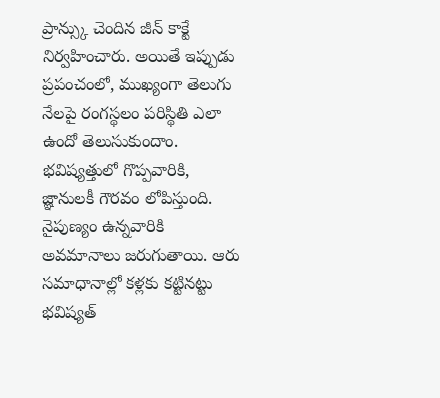ప్రాన్స్కు చెందిన జీన్ కాక్టే నిర్వహించారు. అయితే ఇప్పుడు ప్రపంచంలో, ముఖ్యంగా తెలుగు నేలపై రంగస్థలం పరిస్థితి ఎలా ఉందో తెలుసుకుందాం.
భవిష్యత్తులో గొప్పవారికి, జ్ఞానులకీ గౌరవం లోపిస్తుంది. నైపుణ్యం ఉన్నవారికి అవమానాలు జరుగుతాయి. ఆరు సమాధానాల్లో కళ్లకు కట్టినట్టు భవిష్యత్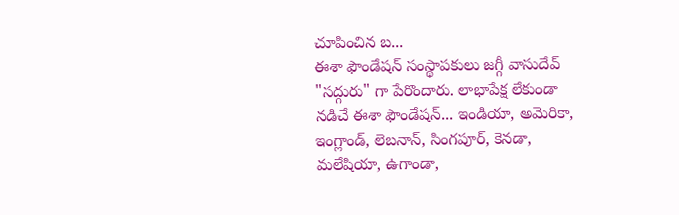చూపించిన బ...
ఈశా ఫౌండేషన్ సంస్థాపకులు జగ్గీ వాసుదేవ్ "సద్గురు" గా పేరొందారు. లాభాపేక్ష లేకుండా నడిచే ఈశా ఫౌండేషన్... ఇండియా, అమెరికా, ఇంగ్లాండ్, లెబనాన్, సింగపూర్, కెనడా, మలేషియా, ఉగాండా,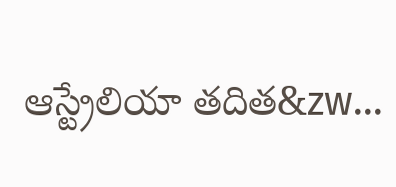ఆస్ట్రేలియా తదిత&zw...